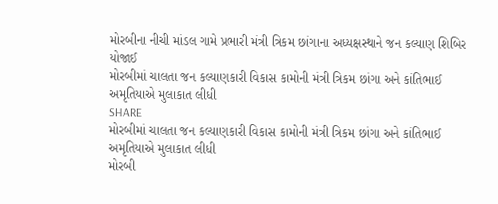મોરબીના નીચી માંડલ ગામે પ્રભારી મંત્રી ત્રિકમ છાંગાના અધ્યક્ષસ્થાને જન કલ્યાણ શિબિર યોજાઈ
મોરબીમાં ચાલતા જન કલ્યાણકારી વિકાસ કામોની મંત્રી ત્રિકમ છાંગા અને કાંતિભાઈ અમૃતિયાએ મુલાકાત લીધી
SHARE
મોરબીમાં ચાલતા જન કલ્યાણકારી વિકાસ કામોની મંત્રી ત્રિકમ છાંગા અને કાંતિભાઈ અમૃતિયાએ મુલાકાત લીધી
મોરબી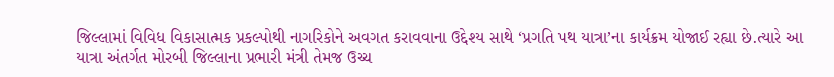જિલ્લામાં વિવિધ વિકાસાત્મક પ્રકલ્પોથી નાગરિકોને અવગત કરાવવાના ઉદ્દેશ્ય સાથે ‘પ્રગતિ પથ યાત્રા’ના કાર્યક્રમ યોજાઈ રહ્યા છે.ત્યારે આ યાત્રા અંતર્ગત મોરબી જિલ્લાના પ્રભારી મંત્રી તેમજ ઉચ્ચ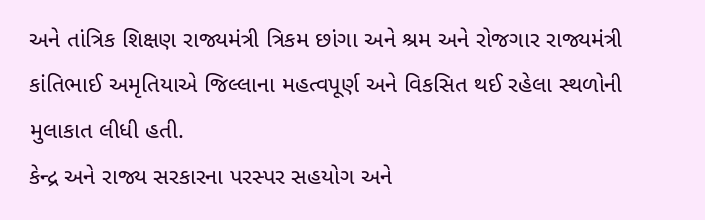અને તાંત્રિક શિક્ષણ રાજ્યમંત્રી ત્રિકમ છાંગા અને શ્રમ અને રોજગાર રાજ્યમંત્રી કાંતિભાઈ અમૃતિયાએ જિલ્લાના મહત્વપૂર્ણ અને વિકસિત થઈ રહેલા સ્થળોની મુલાકાત લીધી હતી.
કેન્દ્ર અને રાજ્ય સરકારના પરસ્પર સહયોગ અને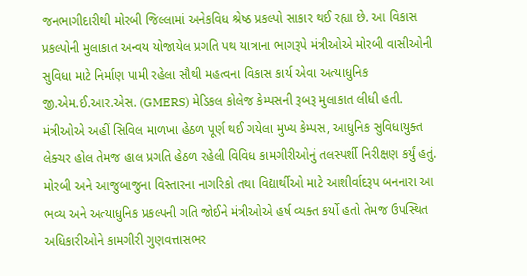જનભાગીદારીથી મોરબી જિલ્લામાં અનેકવિધ શ્રેષ્ઠ પ્રકલ્પો સાકાર થઈ રહ્યા છે. આ વિકાસ પ્રકલ્પોની મુલાકાત અન્વય યોજાયેલ પ્રગતિ પથ યાત્રાના ભાગરૂપે મંત્રીઓએ મોરબી વાસીઓની સુવિધા માટે નિર્માણ પામી રહેલા સૌથી મહત્વના વિકાસ કાર્ય એવા અત્યાધુનિક જી.એમ.ઈ.આર.એસ. (GMERS) મેડિકલ કોલેજ કેમ્પસની રૂબરૂ મુલાકાત લીધી હતી.
મંત્રીઓએ અહીં સિવિલ માળખા હેઠળ પૂર્ણ થઈ ગયેલા મુખ્ય કેમ્પસ, આધુનિક સુવિધાયુક્ત લેક્ચર હોલ તેમજ હાલ પ્રગતિ હેઠળ રહેલી વિવિધ કામગીરીઓનું તલસ્પર્શી નિરીક્ષણ કર્યું હતું. મોરબી અને આજુબાજુના વિસ્તારના નાગરિકો તથા વિદ્યાર્થીઓ માટે આશીર્વાદરૂપ બનનારા આ ભવ્ય અને અત્યાધુનિક પ્રકલ્પની ગતિ જોઈને મંત્રીઓએ હર્ષ વ્યક્ત કર્યો હતો તેમજ ઉપસ્થિત અધિકારીઓને કામગીરી ગુણવત્તાસભર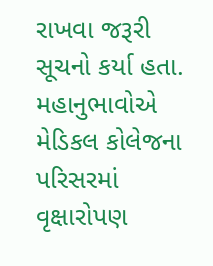રાખવા જરૂરી સૂચનો કર્યા હતા. મહાનુભાવોએ મેડિકલ કોલેજના પરિસરમાં વૃક્ષારોપણ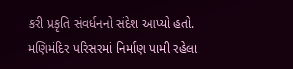કરી પ્રકૃતિ સંવર્ધનનો સંદેશ આપ્યો હતો.
મણિમંદિર પરિસરમાં નિર્માણ પામી રહેલા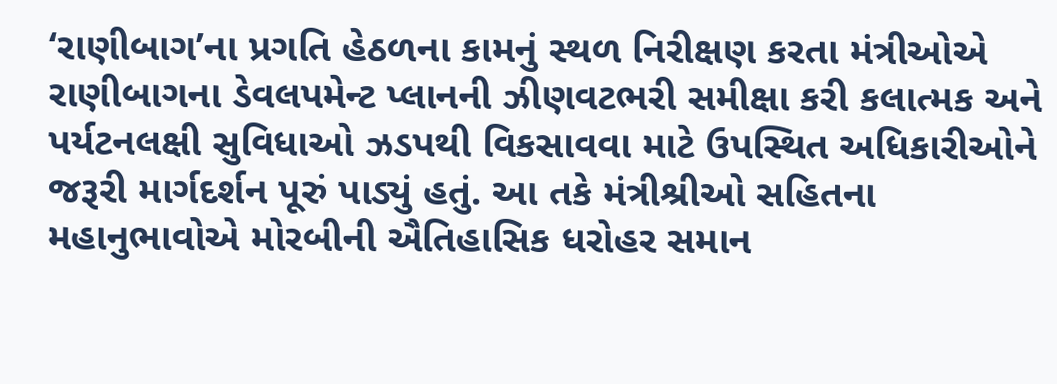‘રાણીબાગ’ના પ્રગતિ હેઠળના કામનું સ્થળ નિરીક્ષણ કરતા મંત્રીઓએ રાણીબાગના ડેવલપમેન્ટ પ્લાનની ઝીણવટભરી સમીક્ષા કરી કલાત્મક અને પર્યટનલક્ષી સુવિધાઓ ઝડપથી વિકસાવવા માટે ઉપસ્થિત અધિકારીઓને જરૂરી માર્ગદર્શન પૂરું પાડ્યું હતું. આ તકે મંત્રીશ્રીઓ સહિતના મહાનુભાવોએ મોરબીની ઐતિહાસિક ધરોહર સમાન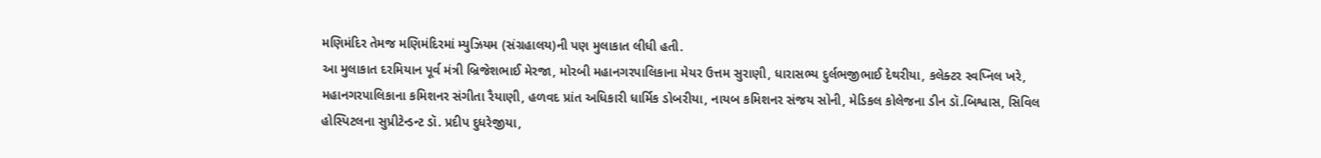મણિમંદિર તેમજ મણિમંદિરમાં મ્યુઝિયમ (સંગ્રહાલય)ની પણ મુલાકાત લીધી હતી.
આ મુલાકાત દરમિયાન પૂર્વ મંત્રી બ્રિજેશભાઈ મેરજા, મોરબી મહાનગરપાલિકાના મેયર ઉત્તમ સુરાણી, ધારાસભ્ય દુર્લભજીભાઈ દેથરીયા, કલેક્ટર સ્વપ્નિલ ખરે, મહાનગરપાલિકાના કમિશનર સંગીતા રૈયાણી, હળવદ પ્રાંત અધિકારી ધાર્મિક ડોબરીયા, નાયબ કમિશનર સંજય સોની, મેડિકલ કોલેજના ડીન ડૉ.બિશ્વાસ, સિવિલ હોસ્પિટલના સુપ્રીટેન્ડન્ટ ડૉ. પ્રદીપ દુધરેજીયા,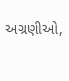અગ્રણીઓ,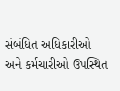સંબંધિત અધિકારીઓ અને કર્મચારીઓ ઉપસ્થિત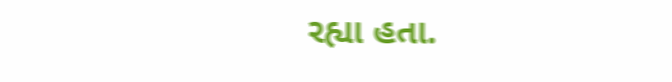રહ્યા હતા.